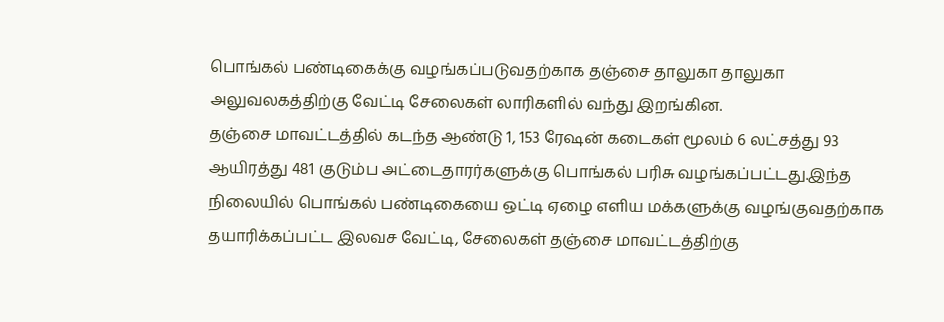பொங்கல் பண்டிகைக்கு வழங்கப்படுவதற்காக தஞ்சை தாலுகா தாலுகா அலுவலகத்திற்கு வேட்டி சேலைகள் லாரிகளில் வந்து இறங்கின.
தஞ்சை மாவட்டத்தில் கடந்த ஆண்டு 1, 153 ரேஷன் கடைகள் மூலம் 6 லட்சத்து 93 ஆயிரத்து 481 குடும்ப அட்டைதாரர்களுக்கு பொங்கல் பரிசு வழங்கப்பட்டது.இந்த நிலையில் பொங்கல் பண்டிகையை ஒட்டி ஏழை எளிய மக்களுக்கு வழங்குவதற்காக தயாரிக்கப்பட்ட இலவச வேட்டி, சேலைகள் தஞ்சை மாவட்டத்திற்கு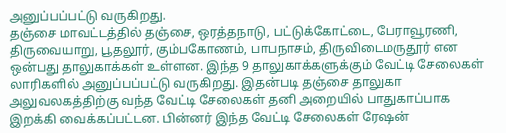அனுப்பப்பட்டு வருகிறது.
தஞ்சை மாவட்டத்தில் தஞ்சை, ஒரத்தநாடு, பட்டுக்கோட்டை, பேராவூரணி, திருவையாறு, பூதலூர், கும்பகோணம், பாபநாசம், திருவிடைமருதூர் என ஒன்பது தாலுகாக்கள் உள்ளன. இந்த 9 தாலுகாக்களுக்கும் வேட்டி சேலைகள் லாரிகளில் அனுப்பப்பட்டு வருகிறது. இதன்படி தஞ்சை தாலுகா அலுவலகத்திற்கு வந்த வேட்டி சேலைகள் தனி அறையில் பாதுகாப்பாக இறக்கி வைக்கப்பட்டன. பின்னர் இந்த வேட்டி சேலைகள் ரேஷன்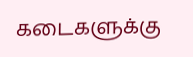கடைகளுக்கு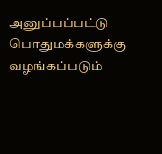அனுப்பப்பட்டு பொதுமக்களுக்கு வழங்கப்படும்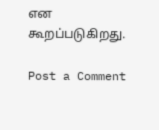என கூறப்படுகிறது.

Post a Comment